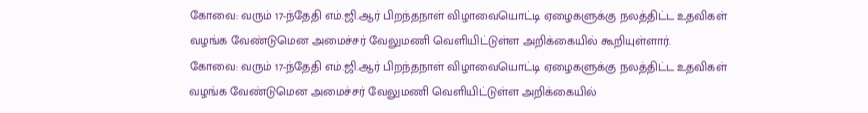கோவை: வரும் 17-ந்தேதி எம்.ஜி.ஆர் பிறந்தநாள் விழாவையொட்டி ஏழைகளுக்கு நலத்திட்ட உதவிகள் வழங்க வேண்டுமென அமைச்சர் வேலுமணி வெளியிட்டுள்ள அறிக்கையில் கூறியுள்ளார்.
கோவை: வரும் 17-ந்தேதி எம்.ஜி.ஆர் பிறந்தநாள் விழாவையொட்டி ஏழைகளுக்கு நலத்திட்ட உதவிகள் வழங்க வேண்டுமென அமைச்சர் வேலுமணி வெளியிட்டுள்ள அறிக்கையில்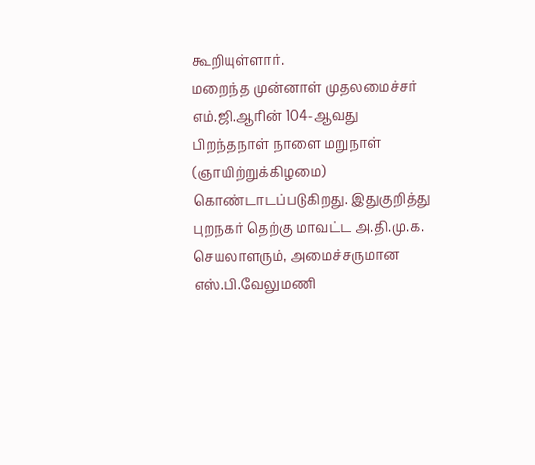கூறியுள்ளார்.
மறைந்த முன்னாள் முதலமைச்சர் எம்.ஜி.ஆரின் 104-ஆவது பிறந்தநாள் நாளை மறுநாள் (ஞாயிற்றுக்கிழமை) கொண்டாடப்படுகிறது. இதுகுறித்து புறநகர் தெற்கு மாவட்ட அ.தி.மு.க. செயலாளரும், அமைச்சருமான எஸ்.பி.வேலுமணி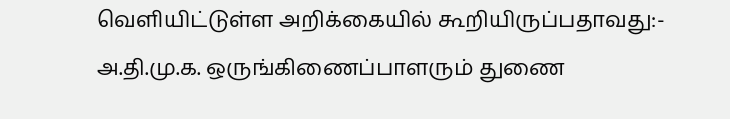வெளியிட்டுள்ள அறிக்கையில் கூறியிருப்பதாவது:-
அ.தி.மு.க. ஒருங்கிணைப்பாளரும் துணை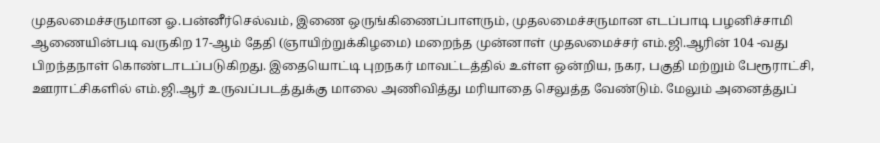முதலமைச்சருமான ஓ.பன்னீர்செல்வம், இணை ஒருங்கிணைப்பாளரும், முதலமைச்சருமான எடப்பாடி பழனிச்சாமி ஆணையின்படி வருகிற 17-ஆம் தேதி (ஞாயிற்றுக்கிழமை) மறைந்த முன்னாள் முதலமைச்சர் எம்.ஜி.ஆரின் 104 -வது பிறந்தநாள் கொண்டாடப்படுகிறது. இதையொட்டி புறநகர் மாவட்டத்தில் உள்ள ஒன்றிய, நகர, பகுதி மற்றும் பேரூராட்சி, ஊராட்சிகளில் எம்.ஜி.ஆர் உருவப்படத்துக்கு மாலை அணிவித்து மரியாதை செலுத்த வேண்டும். மேலும் அனைத்துப்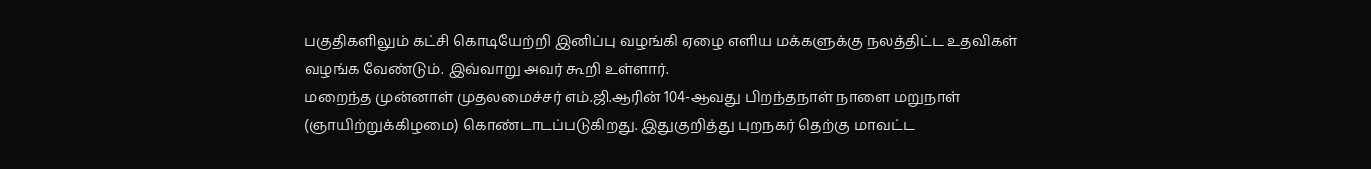பகுதிகளிலும் கட்சி கொடியேற்றி இனிப்பு வழங்கி ஏழை எளிய மக்களுக்கு நலத்திட்ட உதவிகள் வழங்க வேண்டும். இவ்வாறு அவர் கூறி உள்ளார்.
மறைந்த முன்னாள் முதலமைச்சர் எம்.ஜி.ஆரின் 104-ஆவது பிறந்தநாள் நாளை மறுநாள் (ஞாயிற்றுக்கிழமை) கொண்டாடப்படுகிறது. இதுகுறித்து புறநகர் தெற்கு மாவட்ட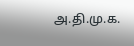அ.தி.மு.க.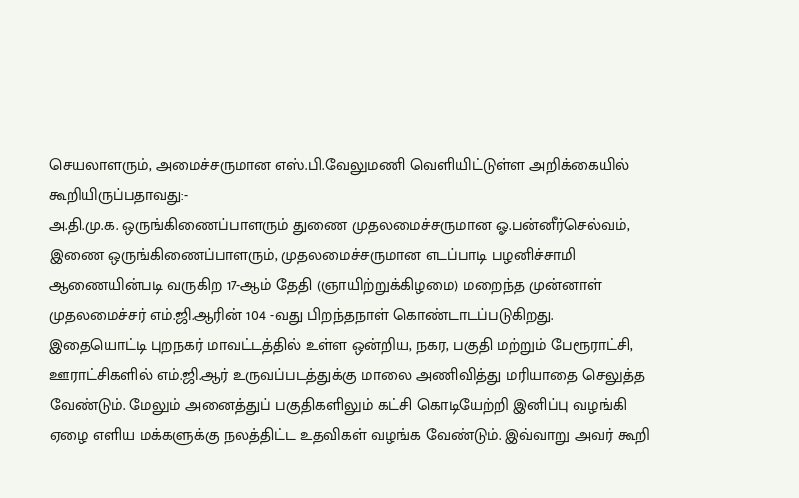செயலாளரும், அமைச்சருமான எஸ்.பி.வேலுமணி வெளியிட்டுள்ள அறிக்கையில் கூறியிருப்பதாவது:-
அ.தி.மு.க. ஒருங்கிணைப்பாளரும் துணை முதலமைச்சருமான ஓ.பன்னீர்செல்வம், இணை ஒருங்கிணைப்பாளரும், முதலமைச்சருமான எடப்பாடி பழனிச்சாமி ஆணையின்படி வருகிற 17-ஆம் தேதி (ஞாயிற்றுக்கிழமை) மறைந்த முன்னாள் முதலமைச்சர் எம்.ஜி.ஆரின் 104 -வது பிறந்தநாள் கொண்டாடப்படுகிறது. இதையொட்டி புறநகர் மாவட்டத்தில் உள்ள ஒன்றிய, நகர, பகுதி மற்றும் பேரூராட்சி, ஊராட்சிகளில் எம்.ஜி.ஆர் உருவப்படத்துக்கு மாலை அணிவித்து மரியாதை செலுத்த வேண்டும். மேலும் அனைத்துப் பகுதிகளிலும் கட்சி கொடியேற்றி இனிப்பு வழங்கி ஏழை எளிய மக்களுக்கு நலத்திட்ட உதவிகள் வழங்க வேண்டும். இவ்வாறு அவர் கூறி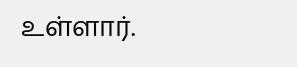உள்ளார்.